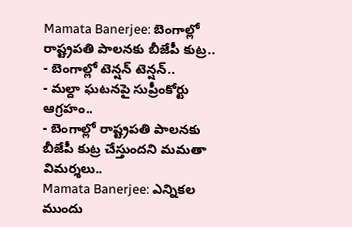Mamata Banerjee: బెంగాల్లో రాష్ట్రపతి పాలనకు బీజేపీ కుట్ర..
- బెంగాల్లో టెన్షన్ టెన్షన్..
- మల్దా ఘటనపై సుప్రీంకోర్టు ఆగ్రహం..
- బెంగాల్లో రాష్ట్రపతి పాలనకు బీజేపీ కుట్ర చేస్తుందని మమతా విమర్శలు..
Mamata Banerjee: ఎన్నికల ముందు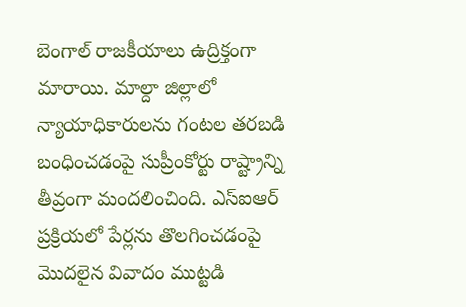బెంగాల్ రాజకీయాలు ఉద్రిక్తంగా మారాయి. మాల్దా జిల్లాలో న్యాయాధికారులను గంటల తరబడి బంధించడంపై సుప్రీంకోర్టు రాష్ట్రాన్ని తీవ్రంగా మందలించింది. ఎస్ఐఆర్ ప్రక్రియలో పేర్లను తొలగించడంపై మొదలైన వివాదం ముట్టడి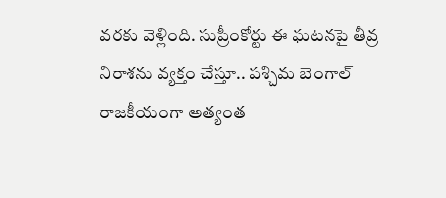వరకు వెళ్లింది. సుప్రీంకోర్టు ఈ ఘటనపై తీవ్ర నిరాశను వ్యక్తం చేస్తూ.. పశ్చిమ బెంగాల్ రాజకీయంగా అత్యంత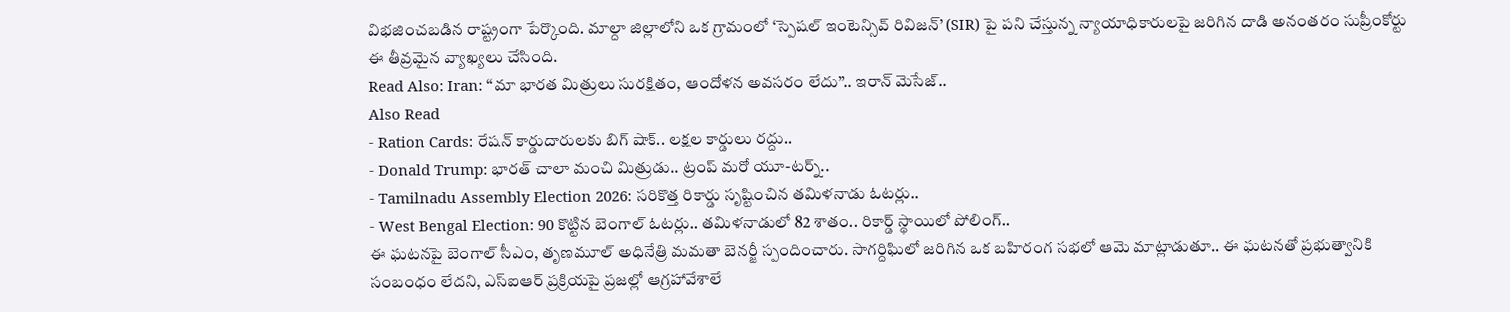విభజించబడిన రాష్ట్రంగా పేర్కొంది. మాల్దా జిల్లాలోని ఒక గ్రామంలో ‘స్పెషల్ ఇంటెన్సివ్ రివిజన్’ (SIR) పై పని చేస్తున్న న్యాయాధికారులపై జరిగిన దాడి అనంతరం సుప్రీంకోర్టు ఈ తీవ్రమైన వ్యాఖ్యలు చేసింది.
Read Also: Iran: ‘‘మా భారత మిత్రులు సురక్షితం, ఆందోళన అవసరం లేదు’’.. ఇరాన్ మెసేజ్..
Also Read
- Ration Cards: రేషన్ కార్డుదారులకు బిగ్ షాక్.. లక్షల కార్డులు రద్దు..
- Donald Trump: భారత్ చాలా మంచి మిత్రుడు.. ట్రంప్ మరో యూ-టర్న్..
- Tamilnadu Assembly Election 2026: సరికొత్త రికార్డు సృష్టించిన తమిళనాడు ఓటర్లు..
- West Bengal Election: 90 కొట్టిన బెంగాల్ ఓటర్లు.. తమిళనాడులో 82 శాతం.. రికార్డ్ స్థాయిలో పోలింగ్..
ఈ ఘటనపై బెంగాల్ సీఎం, తృణమూల్ అధినేత్రి మమతా బెనర్జీ స్పందించారు. సాగర్దిఘిలో జరిగిన ఒక బహిరంగ సభలో ఆమె మాట్లాడుతూ.. ఈ ఘటనతో ప్రభుత్వానికి సంబంధం లేదని, ఎస్ఐఆర్ ప్రక్రియపై ప్రజల్లో ఆగ్రహావేశాలే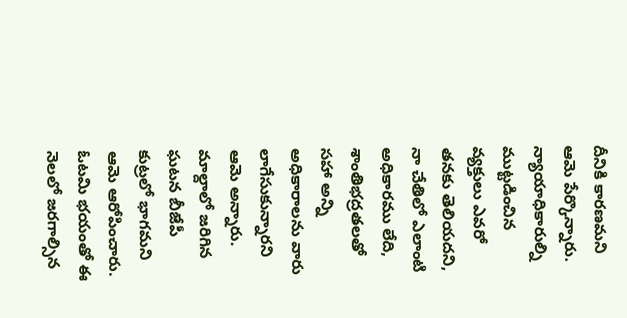దీనికి కారణమని ఆమె పేర్కొన్నారు. న్యాయాధికారుల్ని ముట్టడించిన వ్యక్తులు ఎవరో తనకు తెలియదని, నా చేతిలో ఎలాంటి అధికారము లేది, శాంతిభద్రతలతో సహా అన్ని అధికారాలను వారు లాగేసుకున్నారని ఆమె అన్నారు. మాల్దాలో జరిగిన ఘటన బీజేపీ కుట్రలో భాగమని ఆమె ఆరోపించారు. ఓటమి భయంతో ఈ నెలలో జరగాల్సిన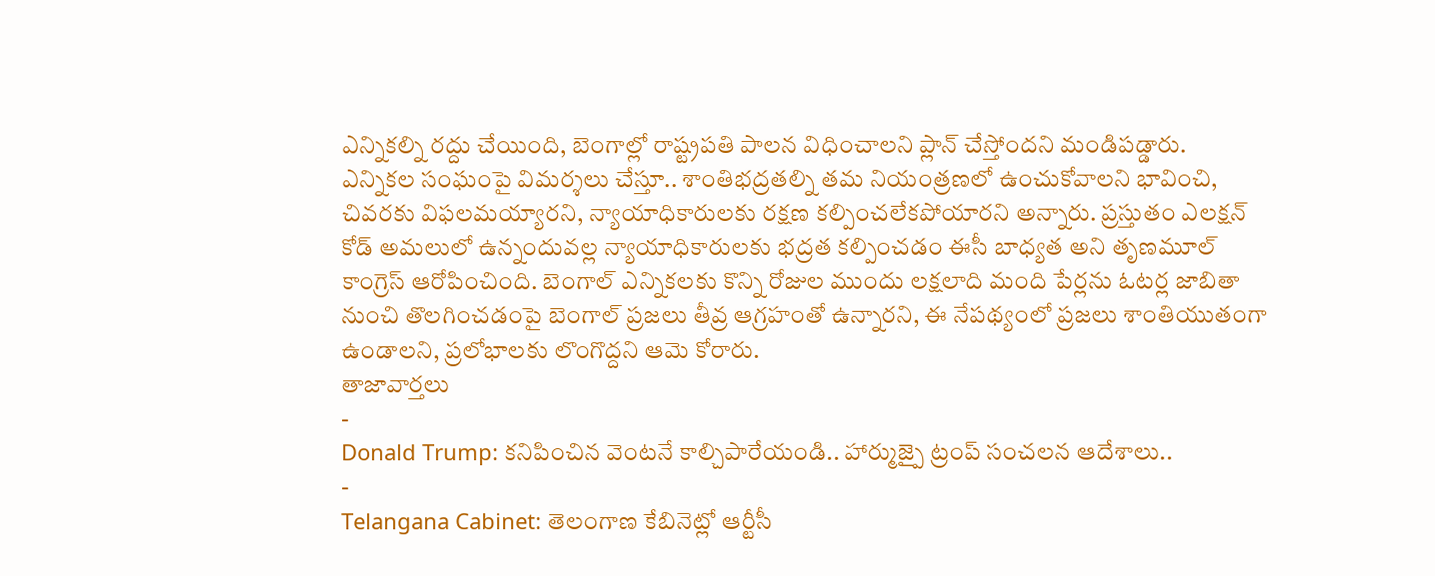ఎన్నికల్ని రద్దు చేయింది, బెంగాల్లో రాష్ట్రపతి పాలన విధించాలని ప్లాన్ చేస్తోందని మండిపడ్డారు.
ఎన్నికల సంఘంపై విమర్శలు చేస్తూ.. శాంతిభద్రతల్ని తమ నియంత్రణలో ఉంచుకోవాలని భావించి, చివరకు విఫలమయ్యారని, న్యాయాధికారులకు రక్షణ కల్పించలేకపోయారని అన్నారు. ప్రస్తుతం ఎలక్షన్ కోడ్ అమలులో ఉన్నందువల్ల న్యాయాధికారులకు భద్రత కల్పించడం ఈసీ బాధ్యత అని తృణమూల్ కాంగ్రెస్ ఆరోపించింది. బెంగాల్ ఎన్నికలకు కొన్ని రోజుల ముందు లక్షలాది మంది పేర్లను ఓటర్ల జాబితా నుంచి తొలగించడంపై బెంగాల్ ప్రజలు తీవ్ర ఆగ్రహంతో ఉన్నారని, ఈ నేపథ్యంలో ప్రజలు శాంతియుతంగా ఉండాలని, ప్రలోభాలకు లొంగొద్దని ఆమె కోరారు.
తాజావార్తలు
-
Donald Trump: కనిపించిన వెంటనే కాల్చిపారేయండి.. హార్ముజ్పై ట్రంప్ సంచలన ఆదేశాలు..
-
Telangana Cabinet: తెలంగాణ కేబినెట్లో ఆర్టీసీ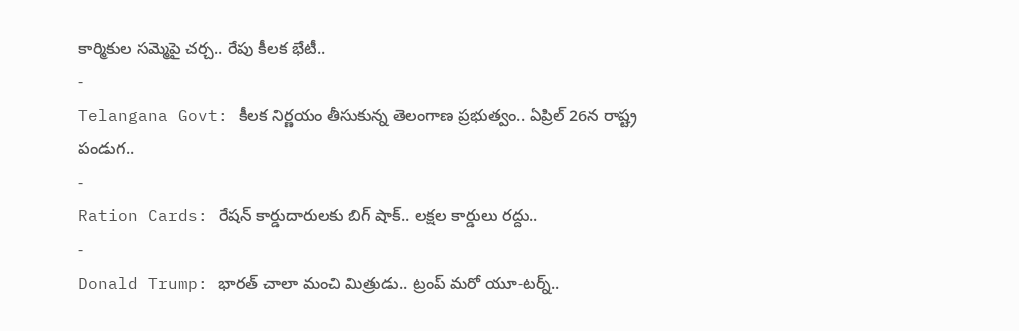కార్మికుల సమ్మెపై చర్చ.. రేపు కీలక భేటీ..
-
Telangana Govt: కీలక నిర్ణయం తీసుకున్న తెలంగాణ ప్రభుత్వం.. ఏప్రిల్ 26న రాష్ట్ర పండుగ..
-
Ration Cards: రేషన్ కార్డుదారులకు బిగ్ షాక్.. లక్షల కార్డులు రద్దు..
-
Donald Trump: భారత్ చాలా మంచి మిత్రుడు.. ట్రంప్ మరో యూ-టర్న్..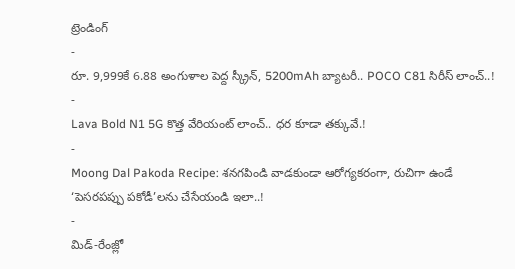ట్రెండింగ్
-
రూ. 9,999కే 6.88 అంగుళాల పెద్ద స్క్రీన్, 5200mAh బ్యాటరీ.. POCO C81 సిరీస్ లాంచ్..!
-
Lava Bold N1 5G కొత్త వేరియంట్ లాంచ్.. ధర కూడా తక్కువే.!
-
Moong Dal Pakoda Recipe: శనగపిండి వాడకుండా ఆరోగ్యకరంగా, రుచిగా ఉండే ‘పెసరపప్పు పకోడీ’లను చేసేయండి ఇలా..!
-
మిడ్-రేంజ్లో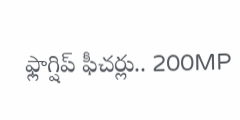ఫ్లాగ్షిప్ ఫీచర్లు.. 200MP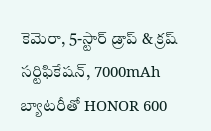కెమెరా, 5-స్టార్ డ్రాప్ & క్రష్ సర్టిఫికేషన్, 7000mAh బ్యాటరీతో HONOR 600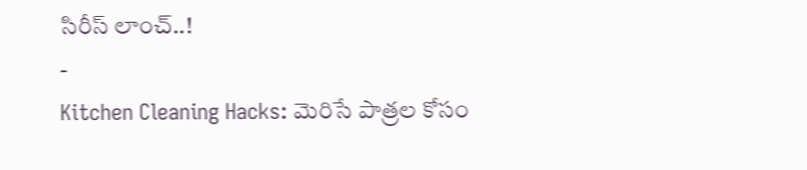సిరీస్ లాంచ్..!
-
Kitchen Cleaning Hacks: మెరిసే పాత్రల కోసం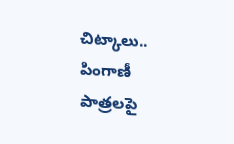చిట్కాలు.. పింగాణీ పాత్రలపై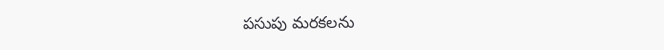పసుపు మరకలను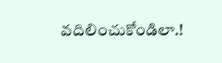వదిలించుకోండిలా.!